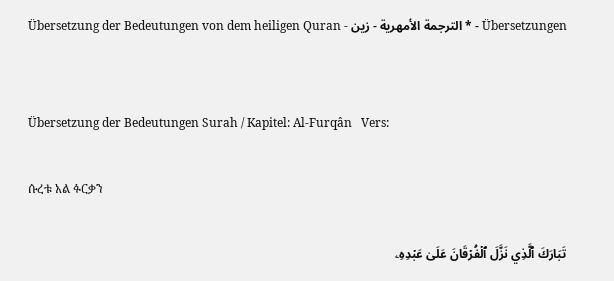Übersetzung der Bedeutungen von dem heiligen Quran - الترجمة الأمهرية - زين * - Übersetzungen


Übersetzung der Bedeutungen Surah / Kapitel: Al-Furqân   Vers:

ሱረቱ አል ፉርቃን

تَبَارَكَ ٱلَّذِي نَزَّلَ ٱلۡفُرۡقَانَ عَلَىٰ عَبۡدِهِۦ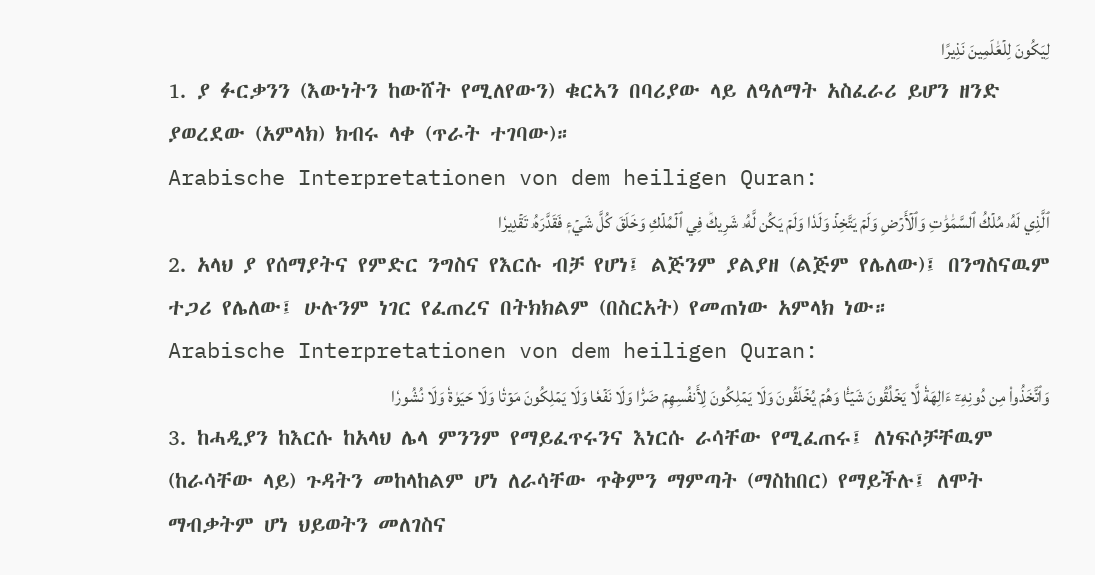لِيَكُونَ لِلۡعَٰلَمِينَ نَذِيرًا
1. ያ ፉርቃንን (እውነትን ከውሸት የሚለየውን) ቁርኣን በባሪያው ላይ ለዓለማት አስፈራሪ ይሆን ዘንድ ያወረደው (አምላክ) ክብሩ ላቀ (ጥራት ተገባው)።
Arabische Interpretationen von dem heiligen Quran:
ٱلَّذِي لَهُۥ مُلۡكُ ٱلسَّمَٰوَٰتِ وَٱلۡأَرۡضِ وَلَمۡ يَتَّخِذۡ وَلَدٗا وَلَمۡ يَكُن لَّهُۥ شَرِيكٞ فِي ٱلۡمُلۡكِ وَخَلَقَ كُلَّ شَيۡءٖ فَقَدَّرَهُۥ تَقۡدِيرٗا
2. አላህ ያ የሰማያትና የምድር ንግስና የእርሱ ብቻ የሆነ፤ ልጅንም ያልያዘ (ልጅም የሌለው)፤ በንግስናዉም ተጋሪ የሌለው፤ ሁሉንም ነገር የፈጠረና በትክክልም (በስርአት) የመጠነው አምላክ ነው።
Arabische Interpretationen von dem heiligen Quran:
وَٱتَّخَذُواْ مِن دُونِهِۦٓ ءَالِهَةٗ لَّا يَخۡلُقُونَ شَيۡـٔٗا وَهُمۡ يُخۡلَقُونَ وَلَا يَمۡلِكُونَ لِأَنفُسِهِمۡ ضَرّٗا وَلَا نَفۡعٗا وَلَا يَمۡلِكُونَ مَوۡتٗا وَلَا حَيَوٰةٗ وَلَا نُشُورٗا
3. ከሓዲያን ከእርሱ ከአላህ ሌላ ምንንም የማይፈጥሩንና እነርሱ ራሳቸው የሚፈጠሩ፤ ለነፍሶቻቸዉም (ከራሳቸው ላይ) ጉዳትን መከላከልም ሆነ ለራሳቸው ጥቅምን ማምጣት (ማስከበር) የማይችሉ፤ ለሞት ማብቃትም ሆነ ህይወትን መለገስና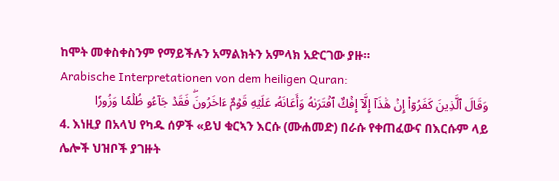ከሞት መቀስቀስንም የማይችሉን አማልክትን አምላክ አድርገው ያዙ።
Arabische Interpretationen von dem heiligen Quran:
وَقَالَ ٱلَّذِينَ كَفَرُوٓاْ إِنۡ هَٰذَآ إِلَّآ إِفۡكٌ ٱفۡتَرَىٰهُ وَأَعَانَهُۥ عَلَيۡهِ قَوۡمٌ ءَاخَرُونَۖ فَقَدۡ جَآءُو ظُلۡمٗا وَزُورٗا
4. እነዚያ በአላህ የካዱ ሰዎች «ይህ ቁርኣን እርሱ (ሙሐመድ) በራሱ የቀጠፈውና በእርሱም ላይ ሌሎች ህዝቦች ያገዙት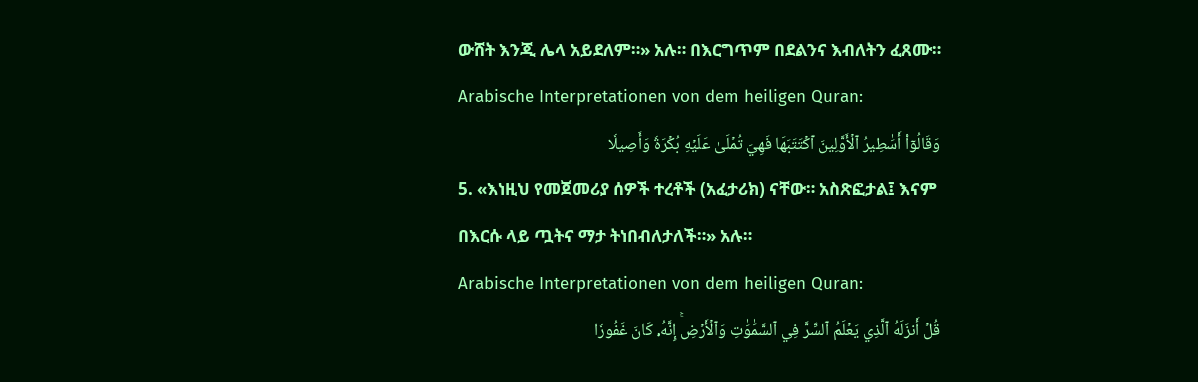ውሸት እንጂ ሌላ አይደለም።» አሉ። በእርግጥም በደልንና እብለትን ፈጸሙ።
Arabische Interpretationen von dem heiligen Quran:
وَقَالُوٓاْ أَسَٰطِيرُ ٱلۡأَوَّلِينَ ٱكۡتَتَبَهَا فَهِيَ تُمۡلَىٰ عَلَيۡهِ بُكۡرَةٗ وَأَصِيلٗا
5. «እነዚህ የመጀመሪያ ሰዎች ተረቶች (አፈታሪክ) ናቸው። አስጽፎታል፤ እናም በእርሱ ላይ ጧትና ማታ ትነበብለታለች።» አሉ።
Arabische Interpretationen von dem heiligen Quran:
قُلۡ أَنزَلَهُ ٱلَّذِي يَعۡلَمُ ٱلسِّرَّ فِي ٱلسَّمَٰوَٰتِ وَٱلۡأَرۡضِۚ إِنَّهُۥ كَانَ غَفُورٗا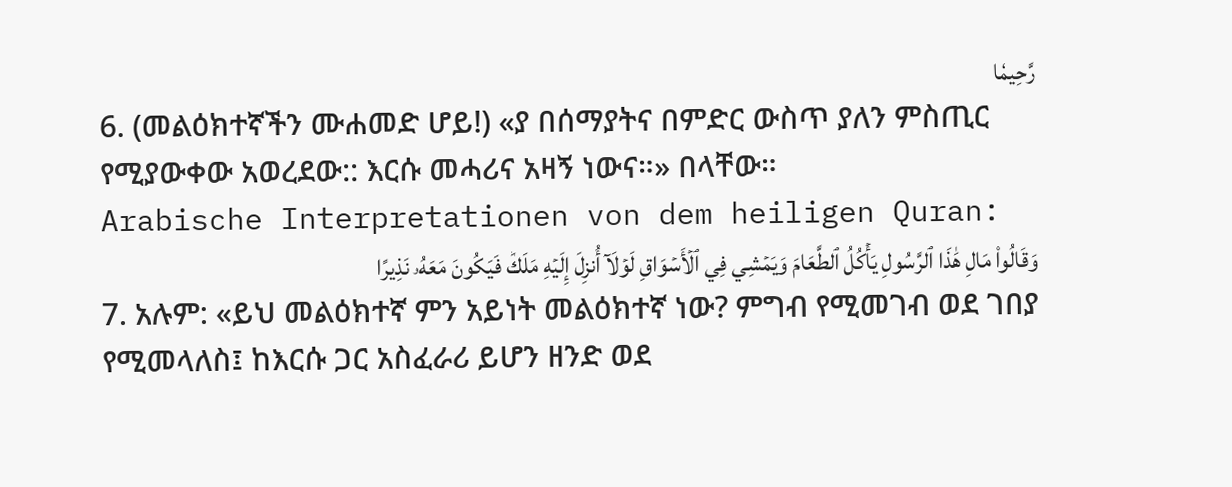رَّحِيمٗا
6. (መልዕክተኛችን ሙሐመድ ሆይ!) «ያ በሰማያትና በምድር ውስጥ ያለን ምስጢር የሚያውቀው አወረደው:: እርሱ መሓሪና አዛኝ ነውና።» በላቸው።
Arabische Interpretationen von dem heiligen Quran:
وَقَالُواْ مَالِ هَٰذَا ٱلرَّسُولِ يَأۡكُلُ ٱلطَّعَامَ وَيَمۡشِي فِي ٱلۡأَسۡوَاقِ لَوۡلَآ أُنزِلَ إِلَيۡهِ مَلَكٞ فَيَكُونَ مَعَهُۥ نَذِيرًا
7. አሉም: «ይህ መልዕክተኛ ምን አይነት መልዕክተኛ ነው? ምግብ የሚመገብ ወደ ገበያ የሚመላለስ፤ ከእርሱ ጋር አስፈራሪ ይሆን ዘንድ ወደ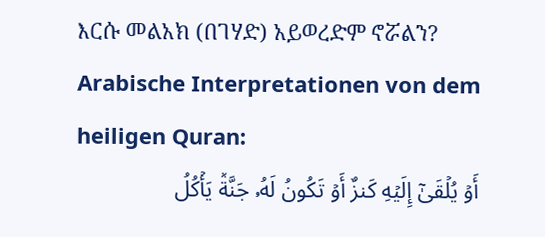እርሱ መልአክ (በገሃድ) አይወረድም ኖሯልን?
Arabische Interpretationen von dem heiligen Quran:
أَوۡ يُلۡقَىٰٓ إِلَيۡهِ كَنزٌ أَوۡ تَكُونُ لَهُۥ جَنَّةٞ يَأۡكُلُ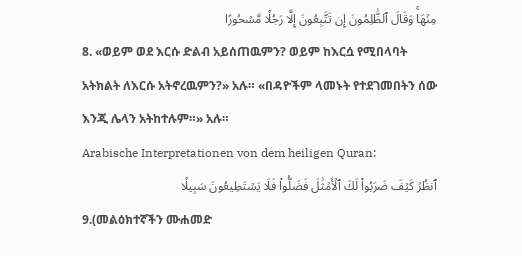مِنۡهَاۚ وَقَالَ ٱلظَّٰلِمُونَ إِن تَتَّبِعُونَ إِلَّا رَجُلٗا مَّسۡحُورًا
8. «ወይም ወደ እርሱ ድልብ አይሰጠዉምን? ወይም ከእርሷ የሚበላባት አትክልት ለእርሱ አትኖረዉምን?» አሉ። «በዳዮችም ላመኑት የተደገመበትን ሰው እንጂ ሌላን አትከተሉም።» አሉ።
Arabische Interpretationen von dem heiligen Quran:
ٱنظُرۡ كَيۡفَ ضَرَبُواْ لَكَ ٱلۡأَمۡثَٰلَ فَضَلُّواْ فَلَا يَسۡتَطِيعُونَ سَبِيلٗا
9.(መልዕክተኛችን ሙሐመድ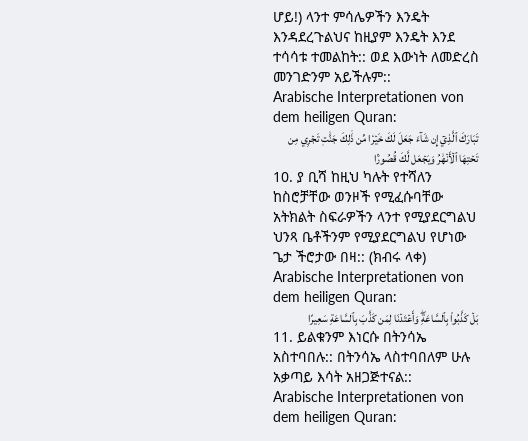ሆይ!) ላንተ ምሳሌዎችን እንዴት እንዳደረጉልህና ከዚያም እንዴት እንደ ተሳሳቱ ተመልከት:: ወደ እውነት ለመድረስ መንገድንም አይችሉም::
Arabische Interpretationen von dem heiligen Quran:
تَبَارَكَ ٱلَّذِيٓ إِن شَآءَ جَعَلَ لَكَ خَيۡرٗا مِّن ذَٰلِكَ جَنَّٰتٖ تَجۡرِي مِن تَحۡتِهَا ٱلۡأَنۡهَٰرُ وَيَجۡعَل لَّكَ قُصُورَۢا
10. ያ ቢሻ ከዚህ ካሉት የተሻለን ከስሮቻቸው ወንዞች የሚፈሱባቸው አትክልት ስፍራዎችን ላንተ የሚያደርግልህ ህንጻ ቤቶችንም የሚያደርግልህ የሆነው ጌታ ችሮታው በዛ:: (ክብሩ ላቀ)
Arabische Interpretationen von dem heiligen Quran:
بَلۡ كَذَّبُواْ بِٱلسَّاعَةِۖ وَأَعۡتَدۡنَا لِمَن كَذَّبَ بِٱلسَّاعَةِ سَعِيرًا
11. ይልቁንም እነርሱ በትንሳኤ አስተባበሉ:: በትንሳኤ ላስተባበለም ሁሉ አቃጣይ እሳት አዘጋጅተናል::
Arabische Interpretationen von dem heiligen Quran: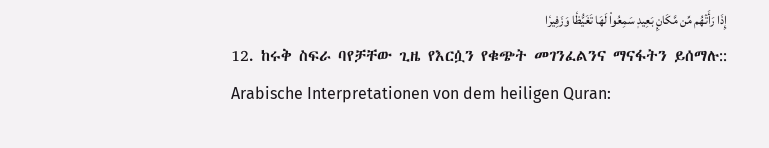إِذَا رَأَتۡهُم مِّن مَّكَانِۭ بَعِيدٖ سَمِعُواْ لَهَا تَغَيُّظٗا وَزَفِيرٗا
12. ከሩቅ ስፍራ ባየቻቸው ጊዜ የእርሷን የቁጭት መገንፈልንና ማናፋትን ይሰማሉ::
Arabische Interpretationen von dem heiligen Quran: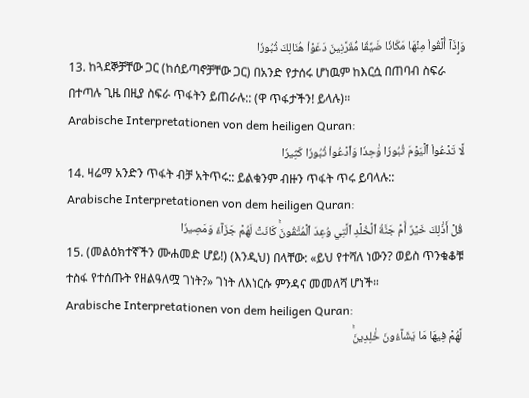وَإِذَآ أُلۡقُواْ مِنۡهَا مَكَانٗا ضَيِّقٗا مُّقَرَّنِينَ دَعَوۡاْ هُنَالِكَ ثُبُورٗا
13. ከጓደኞቻቸው ጋር (ከሰይጣኖቻቸው ጋር) በአንድ የታሰሩ ሆነዉም ከእርሷ በጠባብ ስፍራ በተጣሉ ጊዜ በዚያ ስፍራ ጥፋትን ይጠራሉ:: (ዋ ጥፋታችን! ይላሉ)።
Arabische Interpretationen von dem heiligen Quran:
لَّا تَدۡعُواْ ٱلۡيَوۡمَ ثُبُورٗا وَٰحِدٗا وَٱدۡعُواْ ثُبُورٗا كَثِيرٗا
14. ዛሬማ አንድን ጥፋት ብቻ አትጥሩ:: ይልቁንም ብዙን ጥፋት ጥሩ ይባላሉ::
Arabische Interpretationen von dem heiligen Quran:
قُلۡ أَذَٰلِكَ خَيۡرٌ أَمۡ جَنَّةُ ٱلۡخُلۡدِ ٱلَّتِي وُعِدَ ٱلۡمُتَّقُونَۚ كَانَتۡ لَهُمۡ جَزَآءٗ وَمَصِيرٗا
15. (መልዕክተኛችን ሙሐመድ ሆይ!) (እንዲህ) በላቸው: «ይህ የተሻለ ነውን? ወይስ ጥንቁቆቹ ተስፋ የተሰጡት የዘልዓለሟ ገነት?» ገነት ለእነርሱ ምንዳና መመለሻ ሆነች።
Arabische Interpretationen von dem heiligen Quran:
لَّهُمۡ فِيهَا مَا يَشَآءُونَ خَٰلِدِينَۚ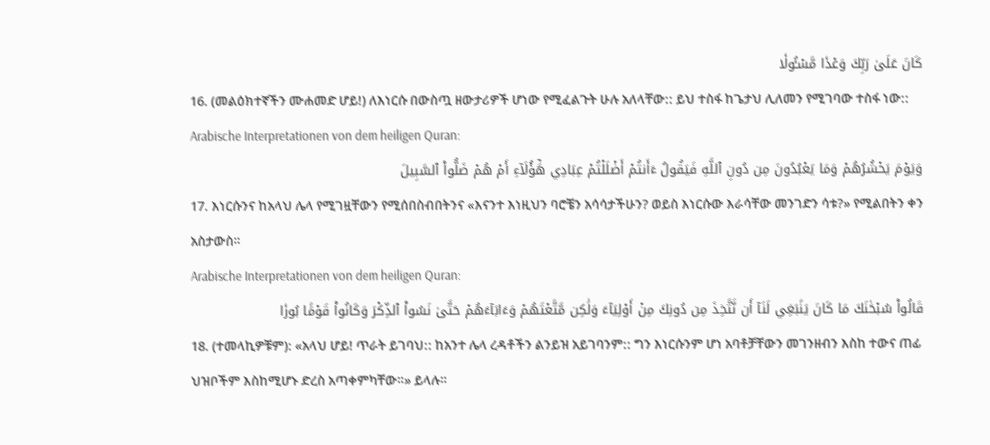كَانَ عَلَىٰ رَبِّكَ وَعۡدٗا مَّسۡـُٔولٗا
16. (መልዕክተኛችን ሙሐመድ ሆይ!) ለእነርሱ በውስጧ ዘውታሪዎች ሆነው የሚፈልጉት ሁሉ አለላቸው:: ይህ ተስፋ ከጌታህ ሊለመን የሚገባው ተስፋ ነው::
Arabische Interpretationen von dem heiligen Quran:
وَيَوۡمَ يَحۡشُرُهُمۡ وَمَا يَعۡبُدُونَ مِن دُونِ ٱللَّهِ فَيَقُولُ ءَأَنتُمۡ أَضۡلَلۡتُمۡ عِبَادِي هَٰٓؤُلَآءِ أَمۡ هُمۡ ضَلُّواْ ٱلسَّبِيلَ
17. እነርሱንና ከአላህ ሌላ የሚገዟቸውን የሚሰበስብበትንና «እናንተ እነዚህን ባሮቼን አሳሳታችሁን? ወይስ እነርሱው እራሳቸው መንገድን ሳቱ?» የሚልበትን ቀን አስታውስ።
Arabische Interpretationen von dem heiligen Quran:
قَالُواْ سُبۡحَٰنَكَ مَا كَانَ يَنۢبَغِي لَنَآ أَن نَّتَّخِذَ مِن دُونِكَ مِنۡ أَوۡلِيَآءَ وَلَٰكِن مَّتَّعۡتَهُمۡ وَءَابَآءَهُمۡ حَتَّىٰ نَسُواْ ٱلذِّكۡرَ وَكَانُواْ قَوۡمَۢا بُورٗا
18. (ተመላኪዎቹም): «አላህ ሆይ! ጥራት ይገባህ:: ከአንተ ሌላ ረዳቶችን ልንይዝ አይገባንም:: ግን እነርሱንም ሆነ አባቶቻቸውን መገንዘብን እስከ ተውና ጠፊ ህዝቦችም እስከሚሆኑ ድረስ አጣቀምካቸው።» ይላሉ።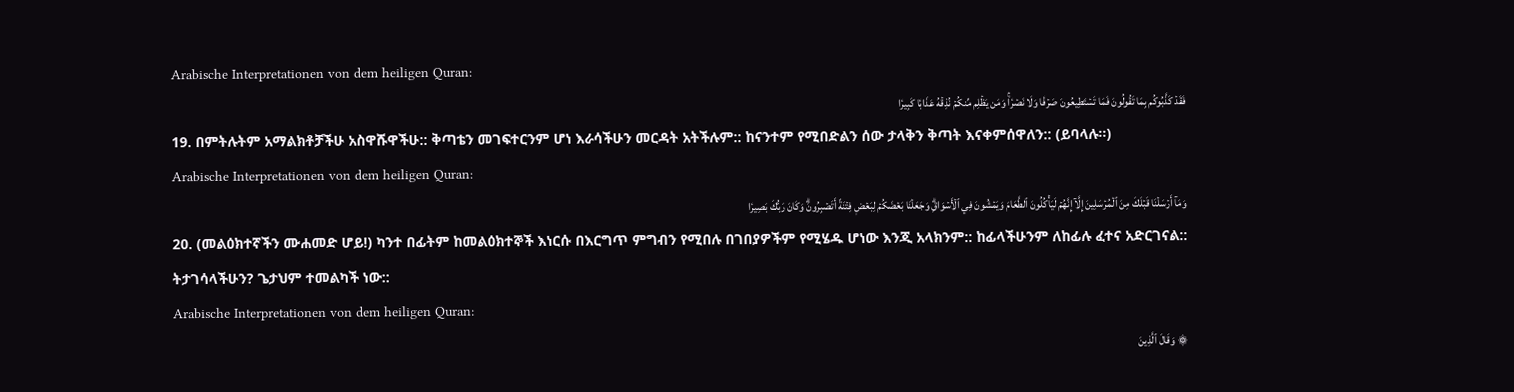Arabische Interpretationen von dem heiligen Quran:
فَقَدۡ كَذَّبُوكُم بِمَا تَقُولُونَ فَمَا تَسۡتَطِيعُونَ صَرۡفٗا وَلَا نَصۡرٗاۚ وَمَن يَظۡلِم مِّنكُمۡ نُذِقۡهُ عَذَابٗا كَبِيرٗا
19. በምትሉትም አማልክቶቻችሁ አስዋሹዋችሁ:: ቅጣቴን መገፍተርንም ሆነ እራሳችሁን መርዳት አትችሉም:: ከናንተም የሚበድልን ሰው ታላቅን ቅጣት እናቀምሰዋለን:: (ይባላሉ።)
Arabische Interpretationen von dem heiligen Quran:
وَمَآ أَرۡسَلۡنَا قَبۡلَكَ مِنَ ٱلۡمُرۡسَلِينَ إِلَّآ إِنَّهُمۡ لَيَأۡكُلُونَ ٱلطَّعَامَ وَيَمۡشُونَ فِي ٱلۡأَسۡوَاقِۗ وَجَعَلۡنَا بَعۡضَكُمۡ لِبَعۡضٖ فِتۡنَةً أَتَصۡبِرُونَۗ وَكَانَ رَبُّكَ بَصِيرٗا
20. (መልዕክተኛችን ሙሐመድ ሆይ!) ካንተ በፊትም ከመልዕክተኞች እነርሱ በእርግጥ ምግብን የሚበሉ በገበያዎችም የሚሄዱ ሆነው እንጂ አላክንም:: ከፊላችሁንም ለከፊሉ ፈተና አድርገናል:: ትታገሳላችሁን? ጌታህም ተመልካች ነው::
Arabische Interpretationen von dem heiligen Quran:
۞ وَقَالَ ٱلَّذِينَ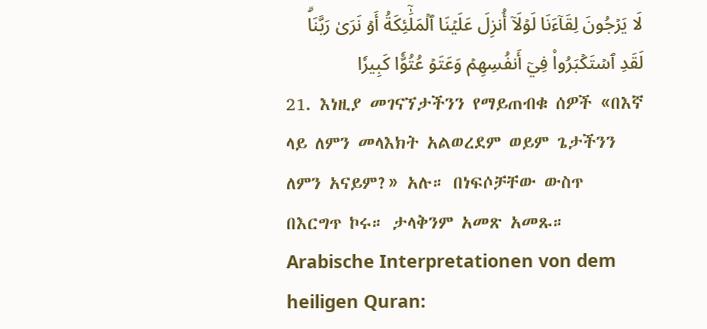لَا يَرۡجُونَ لِقَآءَنَا لَوۡلَآ أُنزِلَ عَلَيۡنَا ٱلۡمَلَٰٓئِكَةُ أَوۡ نَرَىٰ رَبَّنَاۗ لَقَدِ ٱسۡتَكۡبَرُواْ فِيٓ أَنفُسِهِمۡ وَعَتَوۡ عُتُوّٗا كَبِيرٗا
21. እነዚያ መገናኘታችንን የማይጠብቁ ሰዎች «በእኛ ላይ ለምን መላእክት አልወረደም ወይም ጌታችንን ለምን አናይም?» አሉ። በነፍሶቻቸው ውስጥ በእርግጥ ኮሩ። ታላቅንም አመጽ አመጹ።
Arabische Interpretationen von dem heiligen Quran: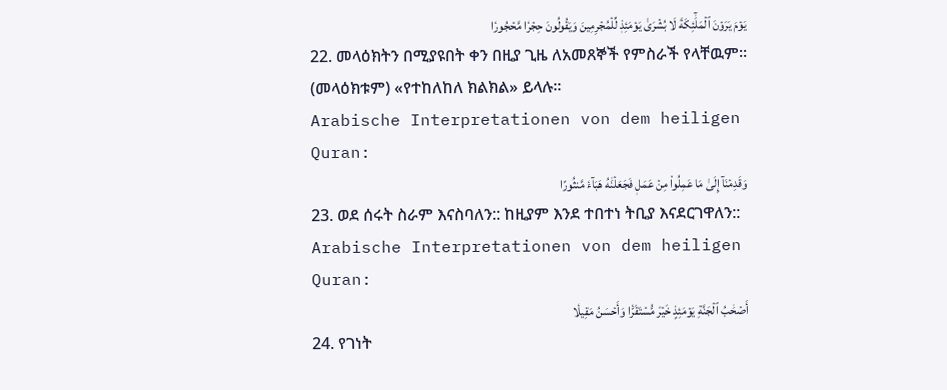يَوۡمَ يَرَوۡنَ ٱلۡمَلَٰٓئِكَةَ لَا بُشۡرَىٰ يَوۡمَئِذٖ لِّلۡمُجۡرِمِينَ وَيَقُولُونَ حِجۡرٗا مَّحۡجُورٗا
22. መላዕክትን በሚያዩበት ቀን በዚያ ጊዜ ለአመጸኞች የምስራች የላቸዉም። (መላዕክቱም) «የተከለከለ ክልክል» ይላሉ።
Arabische Interpretationen von dem heiligen Quran:
وَقَدِمۡنَآ إِلَىٰ مَا عَمِلُواْ مِنۡ عَمَلٖ فَجَعَلۡنَٰهُ هَبَآءٗ مَّنثُورًا
23. ወደ ሰሩት ስራም እናስባለን:: ከዚያም እንደ ተበተነ ትቢያ እናደርገዋለን::
Arabische Interpretationen von dem heiligen Quran:
أَصۡحَٰبُ ٱلۡجَنَّةِ يَوۡمَئِذٍ خَيۡرٞ مُّسۡتَقَرّٗا وَأَحۡسَنُ مَقِيلٗا
24. የገነት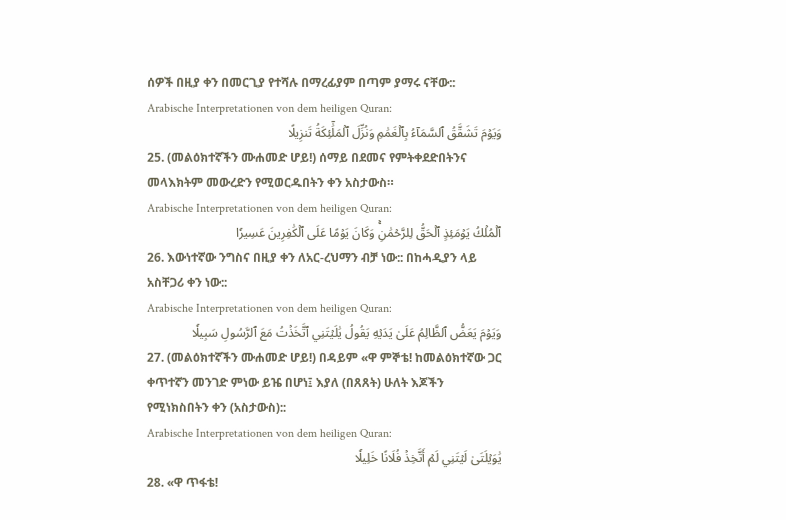ሰዎች በዚያ ቀን በመርጊያ የተሻሉ በማረፊያም በጣም ያማሩ ናቸው::
Arabische Interpretationen von dem heiligen Quran:
وَيَوۡمَ تَشَقَّقُ ٱلسَّمَآءُ بِٱلۡغَمَٰمِ وَنُزِّلَ ٱلۡمَلَٰٓئِكَةُ تَنزِيلًا
25. (መልዕክተኛችን ሙሐመድ ሆይ!) ሰማይ በደመና የምትቀደድበትንና መላእክትም መውረድን የሚወርዱበትን ቀን አስታውስ።
Arabische Interpretationen von dem heiligen Quran:
ٱلۡمُلۡكُ يَوۡمَئِذٍ ٱلۡحَقُّ لِلرَّحۡمَٰنِۚ وَكَانَ يَوۡمًا عَلَى ٱلۡكَٰفِرِينَ عَسِيرٗا
26. እውነተኛው ንግስና በዚያ ቀን ለአር-ረህማን ብቻ ነው:: በከሓዲያን ላይ አስቸጋሪ ቀን ነው::
Arabische Interpretationen von dem heiligen Quran:
وَيَوۡمَ يَعَضُّ ٱلظَّالِمُ عَلَىٰ يَدَيۡهِ يَقُولُ يَٰلَيۡتَنِي ٱتَّخَذۡتُ مَعَ ٱلرَّسُولِ سَبِيلٗا
27. (መልዕክተኛችን ሙሐመድ ሆይ!) በዳይም «ዋ ምኞቴ! ከመልዕክተኛው ጋር ቀጥተኛን መንገድ ምነው ይዤ በሆነ፤ እያለ (በጸጸት) ሁለት እጆችን የሚነክስበትን ቀን (አስታውስ)::
Arabische Interpretationen von dem heiligen Quran:
يَٰوَيۡلَتَىٰ لَيۡتَنِي لَمۡ أَتَّخِذۡ فُلَانًا خَلِيلٗا
28. «ዋ ጥፋቴ!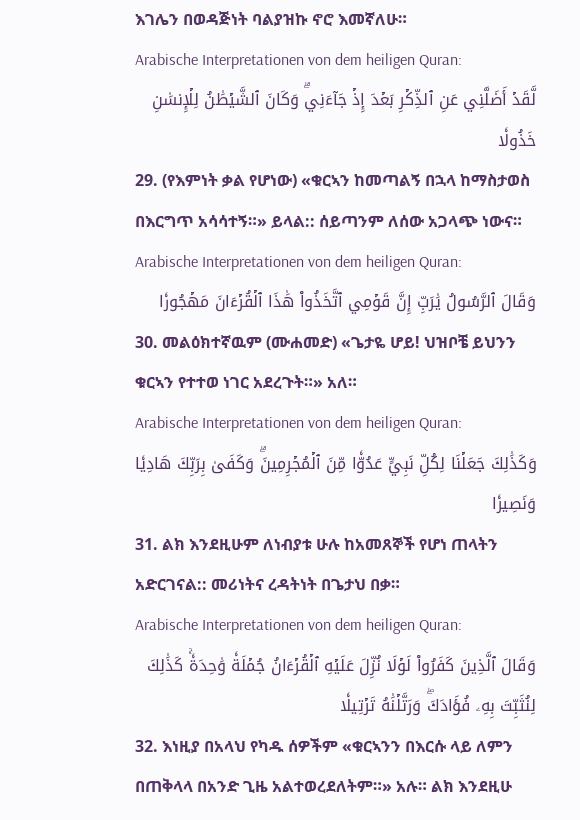እገሌን በወዳጅነት ባልያዝኩ ኖሮ እመኛለሁ።
Arabische Interpretationen von dem heiligen Quran:
لَّقَدۡ أَضَلَّنِي عَنِ ٱلذِّكۡرِ بَعۡدَ إِذۡ جَآءَنِيۗ وَكَانَ ٱلشَّيۡطَٰنُ لِلۡإِنسَٰنِ خَذُولٗا
29. (የእምነት ቃል የሆነው) «ቁርኣን ከመጣልኝ በኋላ ከማስታወስ በእርግጥ አሳሳተኝ።» ይላል:: ሰይጣንም ለሰው አጋላጭ ነውና።
Arabische Interpretationen von dem heiligen Quran:
وَقَالَ ٱلرَّسُولُ يَٰرَبِّ إِنَّ قَوۡمِي ٱتَّخَذُواْ هَٰذَا ٱلۡقُرۡءَانَ مَهۡجُورٗا
30. መልዕክተኛዉም (ሙሐመድ) «ጌታዬ ሆይ! ህዝቦቼ ይህንን ቁርኣን የተተወ ነገር አደረጉት።» አለ።
Arabische Interpretationen von dem heiligen Quran:
وَكَذَٰلِكَ جَعَلۡنَا لِكُلِّ نَبِيٍّ عَدُوّٗا مِّنَ ٱلۡمُجۡرِمِينَۗ وَكَفَىٰ بِرَبِّكَ هَادِيٗا وَنَصِيرٗا
31. ልክ እንደዚሁም ለነብያቱ ሁሉ ከአመጸኞች የሆነ ጠላትን አድርገናል:: መሪነትና ረዳትነት በጌታህ በቃ።
Arabische Interpretationen von dem heiligen Quran:
وَقَالَ ٱلَّذِينَ كَفَرُواْ لَوۡلَا نُزِّلَ عَلَيۡهِ ٱلۡقُرۡءَانُ جُمۡلَةٗ وَٰحِدَةٗۚ كَذَٰلِكَ لِنُثَبِّتَ بِهِۦ فُؤَادَكَۖ وَرَتَّلۡنَٰهُ تَرۡتِيلٗا
32. እነዚያ በአላህ የካዱ ሰዎችም «ቁርኣንን በእርሱ ላይ ለምን በጠቅላላ በአንድ ጊዜ አልተወረደለትም።» አሉ። ልክ እንደዚሁ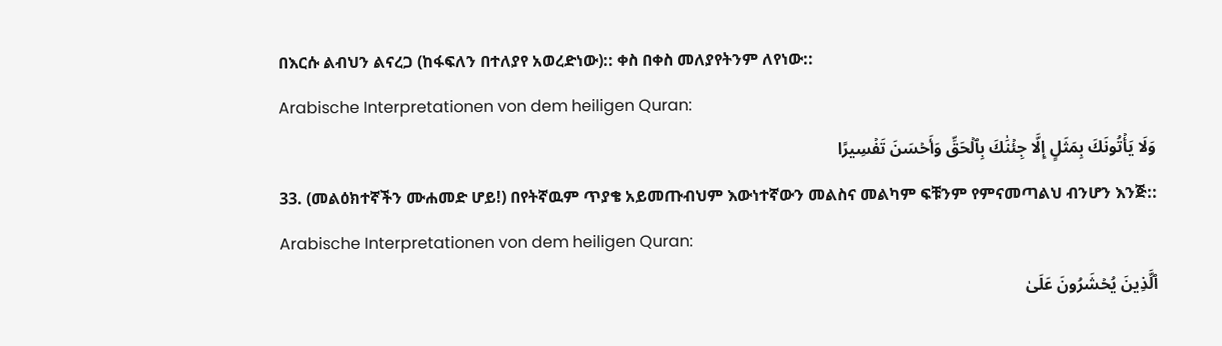በእርሱ ልብህን ልናረጋ (ከፋፍለን በተለያየ አወረድነው):: ቀስ በቀስ መለያየትንም ለየነው::
Arabische Interpretationen von dem heiligen Quran:
وَلَا يَأۡتُونَكَ بِمَثَلٍ إِلَّا جِئۡنَٰكَ بِٱلۡحَقِّ وَأَحۡسَنَ تَفۡسِيرًا
33. (መልዕክተኛችን ሙሐመድ ሆይ!) በየትኛዉም ጥያቄ አይመጡብህም እውነተኛውን መልስና መልካም ፍቹንም የምናመጣልህ ብንሆን እንጅ::
Arabische Interpretationen von dem heiligen Quran:
ٱلَّذِينَ يُحۡشَرُونَ عَلَىٰ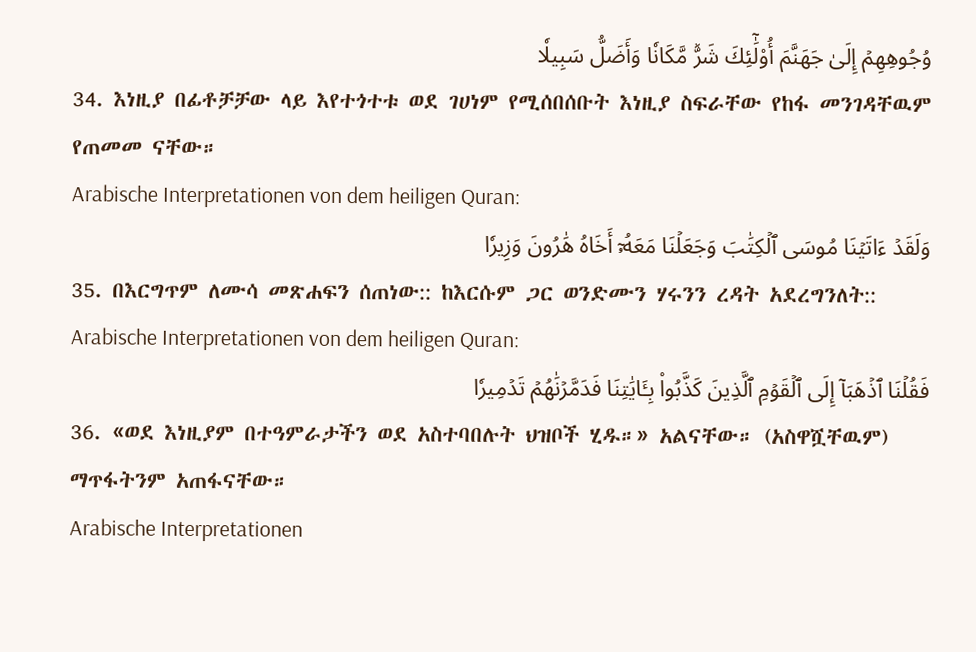وُجُوهِهِمۡ إِلَىٰ جَهَنَّمَ أُوْلَٰٓئِكَ شَرّٞ مَّكَانٗا وَأَضَلُّ سَبِيلٗا
34. እነዚያ በፊቶቻቻው ላይ እየተጎተቱ ወደ ገሀነም የሚሰበሰቡት እነዚያ ስፍራቸው የከፋ መንገዳቸዉም የጠመመ ናቸው።
Arabische Interpretationen von dem heiligen Quran:
وَلَقَدۡ ءَاتَيۡنَا مُوسَى ٱلۡكِتَٰبَ وَجَعَلۡنَا مَعَهُۥٓ أَخَاهُ هَٰرُونَ وَزِيرٗا
35. በእርግጥም ለሙሳ መጽሐፍን ሰጠነው:: ከእርሱም ጋር ወንድሙን ሃሩንን ረዳት አደረግንለት::
Arabische Interpretationen von dem heiligen Quran:
فَقُلۡنَا ٱذۡهَبَآ إِلَى ٱلۡقَوۡمِ ٱلَّذِينَ كَذَّبُواْ بِـَٔايَٰتِنَا فَدَمَّرۡنَٰهُمۡ تَدۡمِيرٗا
36. «ወደ እነዚያም በተዓምራታችን ወደ አስተባበሉት ህዝቦች ሂዱ።» አልናቸው። (አስዋሿቸዉም) ማጥፋትንም አጠፋናቸው።
Arabische Interpretationen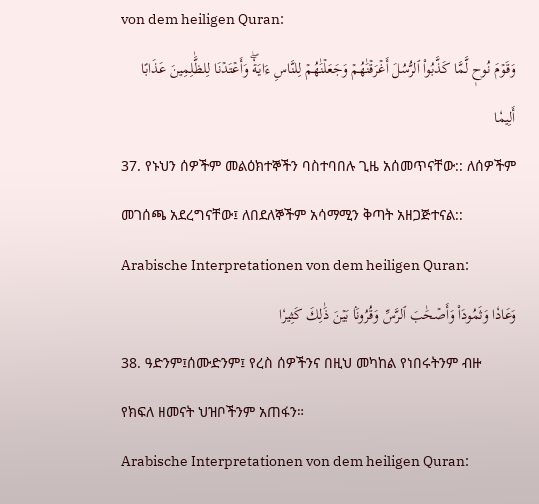von dem heiligen Quran:
وَقَوۡمَ نُوحٖ لَّمَّا كَذَّبُواْ ٱلرُّسُلَ أَغۡرَقۡنَٰهُمۡ وَجَعَلۡنَٰهُمۡ لِلنَّاسِ ءَايَةٗۖ وَأَعۡتَدۡنَا لِلظَّٰلِمِينَ عَذَابًا أَلِيمٗا
37. የኑህን ሰዎችም መልዕክተኞችን ባስተባበሉ ጊዜ አሰመጥናቸው:: ለሰዎችም መገሰጫ አደረግናቸው፤ ለበደለኞችም አሳማሚን ቅጣት አዘጋጅተናል::
Arabische Interpretationen von dem heiligen Quran:
وَعَادٗا وَثَمُودَاْ وَأَصۡحَٰبَ ٱلرَّسِّ وَقُرُونَۢا بَيۡنَ ذَٰلِكَ كَثِيرٗا
38. ዓድንም፤ሰሙድንም፤ የረስ ሰዎችንና በዚህ መካከል የነበሩትንም ብዙ የክፍለ ዘመናት ህዝቦችንም አጠፋን።
Arabische Interpretationen von dem heiligen Quran: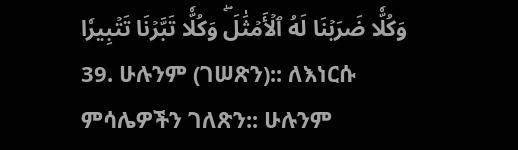وَكُلّٗا ضَرَبۡنَا لَهُ ٱلۡأَمۡثَٰلَۖ وَكُلّٗا تَبَّرۡنَا تَتۡبِيرٗا
39. ሁሉንም (ገሠጽን):: ለእነርሱ ምሳሌዎችን ገለጽን:: ሁሉንም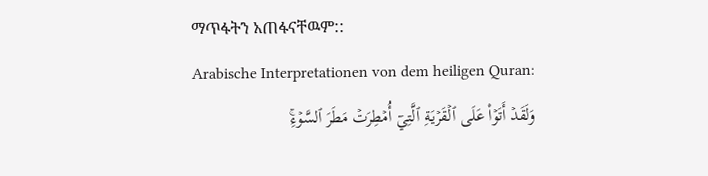ማጥፋትን አጠፋናቸዉም::
Arabische Interpretationen von dem heiligen Quran:
وَلَقَدۡ أَتَوۡاْ عَلَى ٱلۡقَرۡيَةِ ٱلَّتِيٓ أُمۡطِرَتۡ مَطَرَ ٱلسَّوۡءِۚ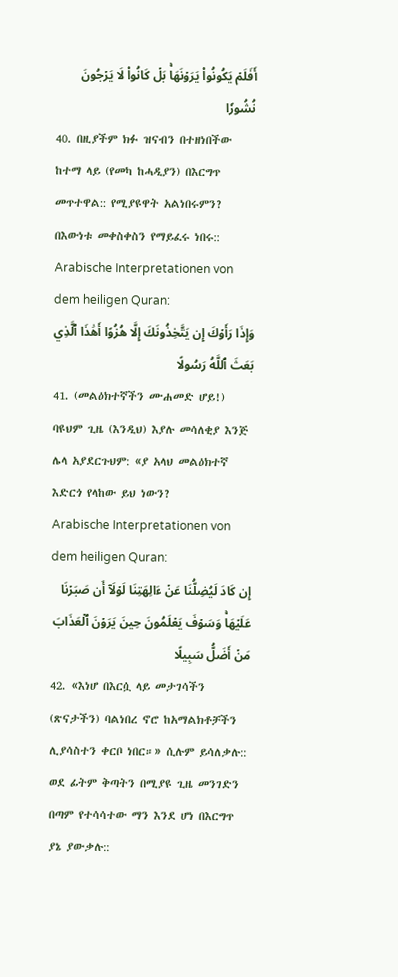أَفَلَمۡ يَكُونُواْ يَرَوۡنَهَاۚ بَلۡ كَانُواْ لَا يَرۡجُونَ نُشُورٗا
40. በዚያችም ክፉ ዝናብን በተዘነበችው ከተማ ላይ (የመካ ከሓዲያን) በእርግጥ መጥተዋል:: የሚያዩዋት አልነበሩምን? በእውነቱ መቀስቀስን የማይፈሩ ነበሩ::
Arabische Interpretationen von dem heiligen Quran:
وَإِذَا رَأَوۡكَ إِن يَتَّخِذُونَكَ إِلَّا هُزُوًا أَهَٰذَا ٱلَّذِي بَعَثَ ٱللَّهُ رَسُولًا
41. (መልዕክተኛችን ሙሐመድ ሆይ!) ባዩህም ጊዜ (እንዲህ) እያሉ መሳለቂያ እንጅ ሌላ አያደርጉህም: «ያ አላህ መልዕክተኛ እድርጎ የላከው ይህ ነውን?
Arabische Interpretationen von dem heiligen Quran:
إِن كَادَ لَيُضِلُّنَا عَنۡ ءَالِهَتِنَا لَوۡلَآ أَن صَبَرۡنَا عَلَيۡهَاۚ وَسَوۡفَ يَعۡلَمُونَ حِينَ يَرَوۡنَ ٱلۡعَذَابَ مَنۡ أَضَلُّ سَبِيلًا
42. «እነሆ በእርሷ ላይ መታገሳችን (ጽናታችን) ባልነበረ ኖሮ ከአማልክቶቻችን ሊያሳስተን ቀርቦ ነበር።» ሲሉም ይሳለቃሉ:: ወደ ፊትም ቅጣትን በሚያዩ ጊዜ መንገድን በጣም የተሳሳተው ማን እንደ ሆነ በእርግጥ ያኔ ያውቃሉ::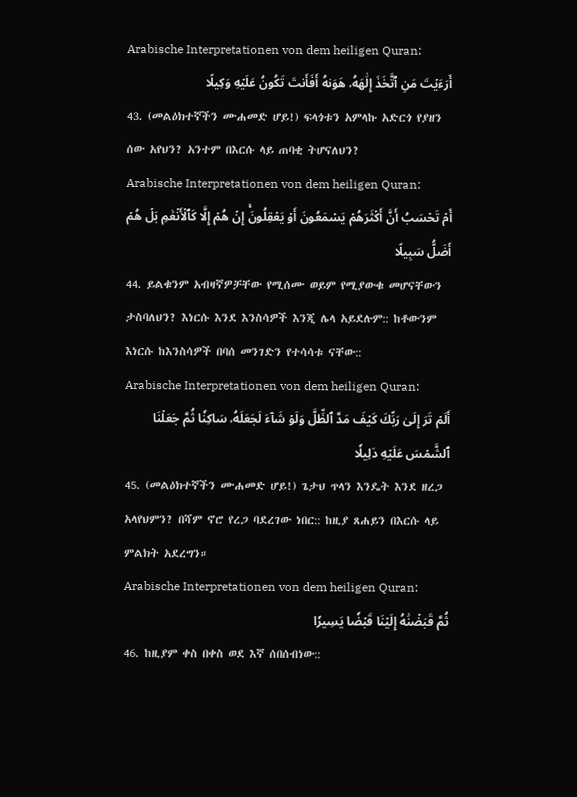Arabische Interpretationen von dem heiligen Quran:
أَرَءَيۡتَ مَنِ ٱتَّخَذَ إِلَٰهَهُۥ هَوَىٰهُ أَفَأَنتَ تَكُونُ عَلَيۡهِ وَكِيلًا
43. (መልዕክተኛችን ሙሐመድ ሆይ!) ፍላጎቱን አምላኩ አድርጎ የያዘን ሰው አየህን? አንተም በእርሱ ላይ ጠባቂ ትሆናለህን?
Arabische Interpretationen von dem heiligen Quran:
أَمۡ تَحۡسَبُ أَنَّ أَكۡثَرَهُمۡ يَسۡمَعُونَ أَوۡ يَعۡقِلُونَۚ إِنۡ هُمۡ إِلَّا كَٱلۡأَنۡعَٰمِ بَلۡ هُمۡ أَضَلُّ سَبِيلًا
44. ይልቁንም አብዛኛዎቻቸው የሚሰሙ ወይም የሚያውቁ መሆናቸውን ታስባለህን? እነርሱ እንደ እንስሳዎች እንጂ ሌላ አይደሉም:: ከቶውንም እነርሱ ከእንስሳዎች በባሰ መንገድን የተሳሳቱ ናቸው::
Arabische Interpretationen von dem heiligen Quran:
أَلَمۡ تَرَ إِلَىٰ رَبِّكَ كَيۡفَ مَدَّ ٱلظِّلَّ وَلَوۡ شَآءَ لَجَعَلَهُۥ سَاكِنٗا ثُمَّ جَعَلۡنَا ٱلشَّمۡسَ عَلَيۡهِ دَلِيلٗا
45. (መልዕክተኛችን ሙሐመድ ሆይ!) ጌታህ ጥላን እንዴት እንደ ዘረጋ አላየህምን? በሻም ኖሮ የረጋ ባደረገው ነበር:: ከዚያ ጸሐይን በእርሱ ላይ ምልክት አደረግን።
Arabische Interpretationen von dem heiligen Quran:
ثُمَّ قَبَضۡنَٰهُ إِلَيۡنَا قَبۡضٗا يَسِيرٗا
46. ከዚያም ቀስ በቀስ ወደ እኛ ሰበሰብነው::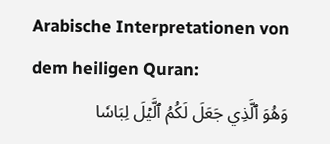Arabische Interpretationen von dem heiligen Quran:
وَهُوَ ٱلَّذِي جَعَلَ لَكُمُ ٱلَّيۡلَ لِبَاسٗا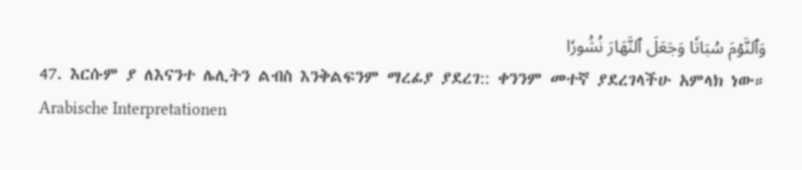وَٱلنَّوۡمَ سُبَاتٗا وَجَعَلَ ٱلنَّهَارَ نُشُورٗا
47. እርሱም ያ ለእናንተ ሌሊትን ልብስ እንቅልፍንም ማረፊያ ያደረገ:: ቀንንም መተኛ ያደረገላችሁ አምላክ ነው።
Arabische Interpretationen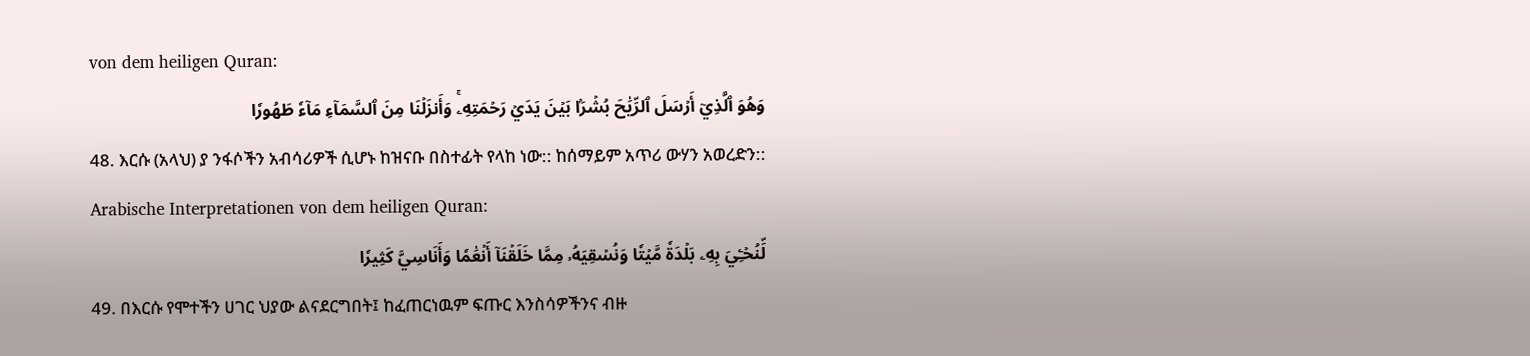von dem heiligen Quran:
وَهُوَ ٱلَّذِيٓ أَرۡسَلَ ٱلرِّيَٰحَ بُشۡرَۢا بَيۡنَ يَدَيۡ رَحۡمَتِهِۦۚ وَأَنزَلۡنَا مِنَ ٱلسَّمَآءِ مَآءٗ طَهُورٗا
48. እርሱ (አላህ) ያ ንፋሶችን አብሳሪዎች ሲሆኑ ከዝናቡ በስተፊት የላከ ነው:: ከሰማይም አጥሪ ውሃን አወረድን::
Arabische Interpretationen von dem heiligen Quran:
لِّنُحۡـِۧيَ بِهِۦ بَلۡدَةٗ مَّيۡتٗا وَنُسۡقِيَهُۥ مِمَّا خَلَقۡنَآ أَنۡعَٰمٗا وَأَنَاسِيَّ كَثِيرٗا
49. በእርሱ የሞተችን ሀገር ህያው ልናደርግበት፤ ከፈጠርነዉም ፍጡር እንስሳዎችንና ብዙ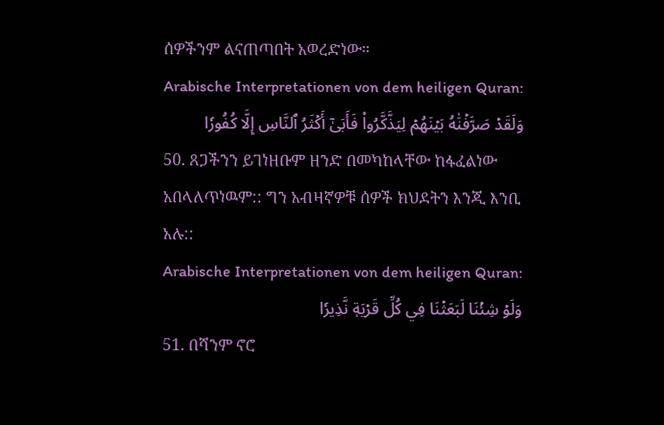ሰዎችንም ልናጠጣበት አወረድነው።
Arabische Interpretationen von dem heiligen Quran:
وَلَقَدۡ صَرَّفۡنَٰهُ بَيۡنَهُمۡ لِيَذَّكَّرُواْ فَأَبَىٰٓ أَكۡثَرُ ٱلنَّاسِ إِلَّا كُفُورٗا
50. ጸጋችንን ይገነዘቡም ዘንድ በመካከላቸው ከፋፈልነው አበላለጥነዉም:: ግን አብዛኛዎቹ ሰዎች ክህደትን እንጂ እንቢ አሉ::
Arabische Interpretationen von dem heiligen Quran:
وَلَوۡ شِئۡنَا لَبَعَثۡنَا فِي كُلِّ قَرۡيَةٖ نَّذِيرٗا
51. በሻንም ኖሮ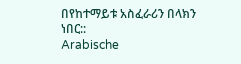በየከተማይቱ አስፈራሪን በላክን ነበር::
Arabische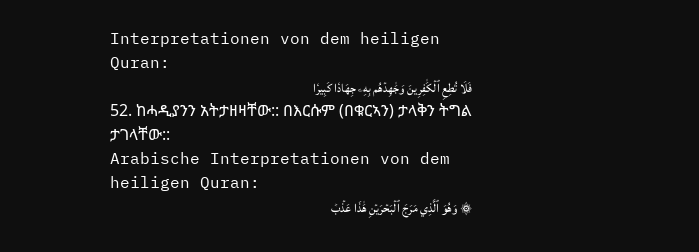Interpretationen von dem heiligen Quran:
فَلَا تُطِعِ ٱلۡكَٰفِرِينَ وَجَٰهِدۡهُم بِهِۦ جِهَادٗا كَبِيرٗا
52. ከሓዲያንን አትታዘዛቸው:: በእርሱም (በቁርኣን) ታላቅን ትግል ታገላቸው::
Arabische Interpretationen von dem heiligen Quran:
۞ وَهُوَ ٱلَّذِي مَرَجَ ٱلۡبَحۡرَيۡنِ هَٰذَا عَذۡبٞ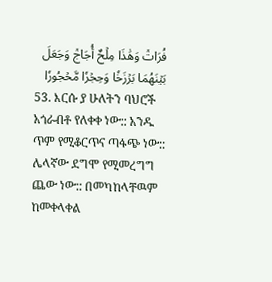فُرَاتٞ وَهَٰذَا مِلۡحٌ أُجَاجٞ وَجَعَلَ بَيۡنَهُمَا بَرۡزَخٗا وَحِجۡرٗا مَّحۡجُورٗا
53. እርሱ ያ ሁለትን ባህሮች አጎራብቶ የለቀቀ ነው:: አንዱ ጥም የሚቆርጥና ጣፋጭ ነው:: ሌላኛው ደግሞ የሚመረግግ ጨው ነው:: በመካከላቸዉም ከመቀላቀል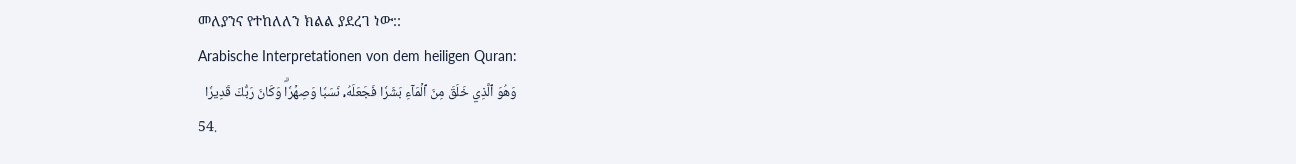መለያንና የተከለለን ክልል ያደረገ ነው::
Arabische Interpretationen von dem heiligen Quran:
وَهُوَ ٱلَّذِي خَلَقَ مِنَ ٱلۡمَآءِ بَشَرٗا فَجَعَلَهُۥ نَسَبٗا وَصِهۡرٗاۗ وَكَانَ رَبُّكَ قَدِيرٗا
54.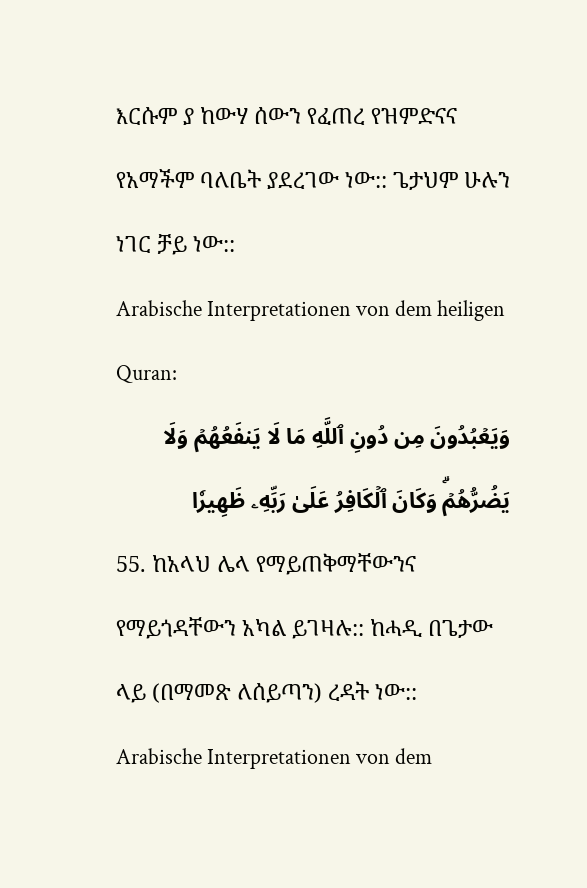እርሱም ያ ከውሃ ሰውን የፈጠረ የዝምድናና የአማችም ባለቤት ያደረገው ነው:: ጌታህም ሁሉን ነገር ቻይ ነው::
Arabische Interpretationen von dem heiligen Quran:
وَيَعۡبُدُونَ مِن دُونِ ٱللَّهِ مَا لَا يَنفَعُهُمۡ وَلَا يَضُرُّهُمۡۗ وَكَانَ ٱلۡكَافِرُ عَلَىٰ رَبِّهِۦ ظَهِيرٗا
55. ከአላህ ሌላ የማይጠቅማቸውንና የማይጎዳቸውን አካል ይገዛሉ:: ከሓዲ በጌታው ላይ (በማመጽ ለሰይጣን) ረዳት ነው::
Arabische Interpretationen von dem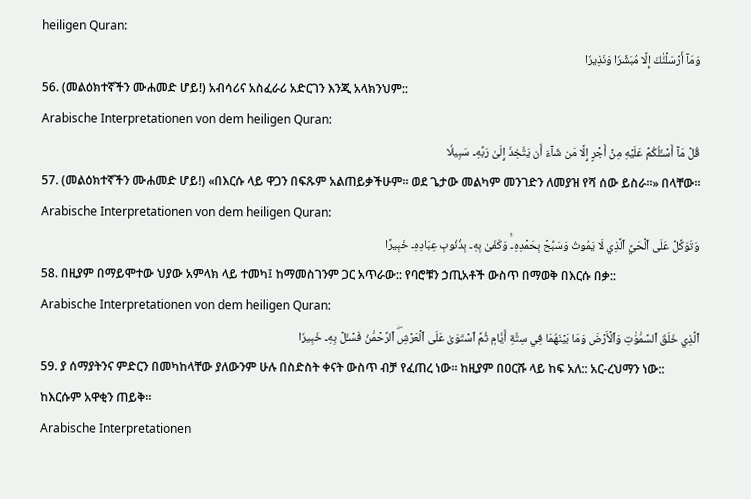heiligen Quran:
وَمَآ أَرۡسَلۡنَٰكَ إِلَّا مُبَشِّرٗا وَنَذِيرٗا
56. (መልዕክተኛችን ሙሐመድ ሆይ!) አብሳሪና አስፈራሪ አድርገን እንጂ አላክንህም::
Arabische Interpretationen von dem heiligen Quran:
قُلۡ مَآ أَسۡـَٔلُكُمۡ عَلَيۡهِ مِنۡ أَجۡرٍ إِلَّا مَن شَآءَ أَن يَتَّخِذَ إِلَىٰ رَبِّهِۦ سَبِيلٗا
57. (መልዕክተኛችን ሙሐመድ ሆይ!) «በእርሱ ላይ ዋጋን በፍጹም አልጠይቃችሁም። ወደ ጌታው መልካም መንገድን ለመያዝ የሻ ሰው ይስራ።» በላቸው።
Arabische Interpretationen von dem heiligen Quran:
وَتَوَكَّلۡ عَلَى ٱلۡحَيِّ ٱلَّذِي لَا يَمُوتُ وَسَبِّحۡ بِحَمۡدِهِۦۚ وَكَفَىٰ بِهِۦ بِذُنُوبِ عِبَادِهِۦ خَبِيرًا
58. በዚያም በማይሞተው ህያው አምላክ ላይ ተመካ፤ ከማመስገንም ጋር አጥራው:: የባሮቹን ኃጢአቶች ውስጥ በማወቅ በእርሱ በቃ::
Arabische Interpretationen von dem heiligen Quran:
ٱلَّذِي خَلَقَ ٱلسَّمَٰوَٰتِ وَٱلۡأَرۡضَ وَمَا بَيۡنَهُمَا فِي سِتَّةِ أَيَّامٖ ثُمَّ ٱسۡتَوَىٰ عَلَى ٱلۡعَرۡشِۖ ٱلرَّحۡمَٰنُ فَسۡـَٔلۡ بِهِۦ خَبِيرٗا
59. ያ ሰማያትንና ምድርን በመካከላቸው ያለውንም ሁሉ በስድስት ቀናት ውስጥ ብቻ የፈጠረ ነው። ከዚያም በዐርሹ ላይ ከፍ አለ:: አር-ረህማን ነው:: ከእርሱም አዋቂን ጠይቅ።
Arabische Interpretationen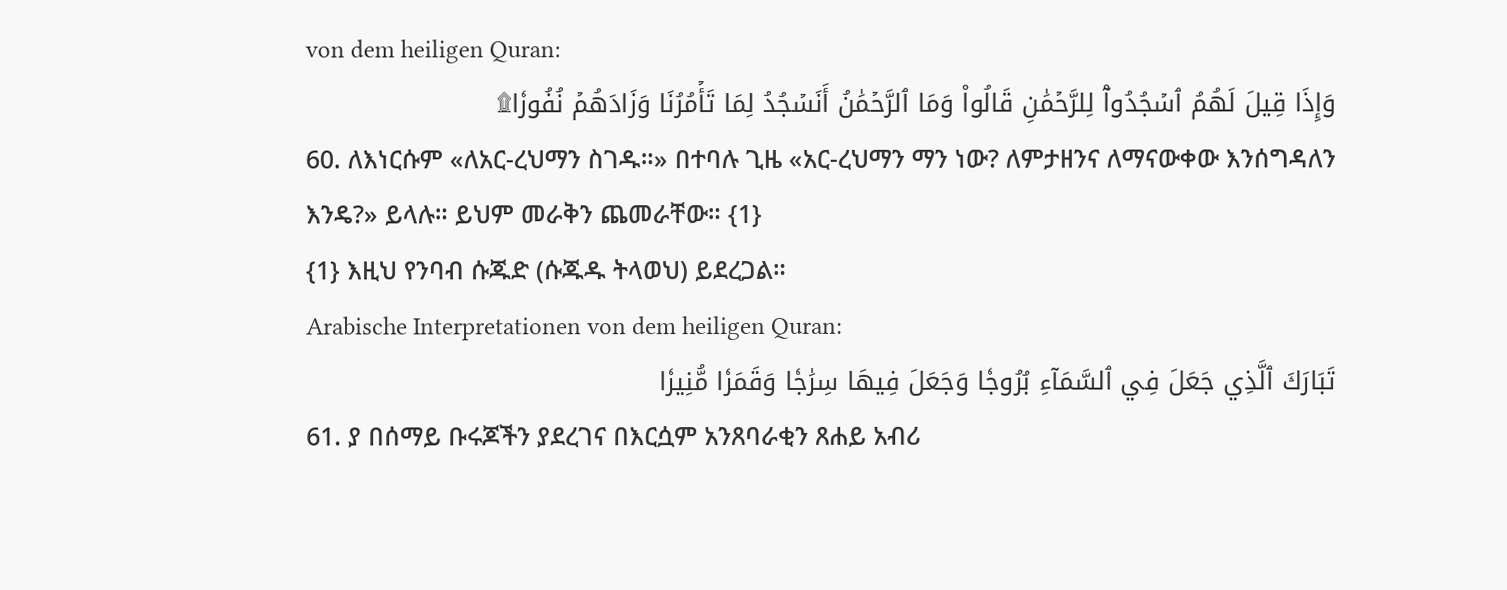von dem heiligen Quran:
وَإِذَا قِيلَ لَهُمُ ٱسۡجُدُواْۤ لِلرَّحۡمَٰنِ قَالُواْ وَمَا ٱلرَّحۡمَٰنُ أَنَسۡجُدُ لِمَا تَأۡمُرُنَا وَزَادَهُمۡ نُفُورٗا۩
60. ለእነርሱም «ለአር-ረህማን ስገዱ።» በተባሉ ጊዜ «አር-ረህማን ማን ነው? ለምታዘንና ለማናውቀው እንሰግዳለን እንዴ?» ይላሉ። ይህም መራቅን ጨመራቸው። {1}
{1} እዚህ የንባብ ሱጁድ (ሱጁዱ ትላወህ) ይደረጋል።
Arabische Interpretationen von dem heiligen Quran:
تَبَارَكَ ٱلَّذِي جَعَلَ فِي ٱلسَّمَآءِ بُرُوجٗا وَجَعَلَ فِيهَا سِرَٰجٗا وَقَمَرٗا مُّنِيرٗا
61. ያ በሰማይ ቡሩጆችን ያደረገና በእርሷም አንጸባራቂን ጸሐይ አብሪ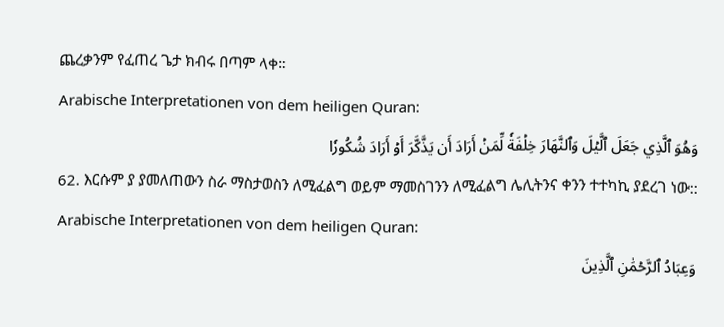ጨረቃንም የፈጠረ ጌታ ክብሩ በጣም ላቀ።
Arabische Interpretationen von dem heiligen Quran:
وَهُوَ ٱلَّذِي جَعَلَ ٱلَّيۡلَ وَٱلنَّهَارَ خِلۡفَةٗ لِّمَنۡ أَرَادَ أَن يَذَّكَّرَ أَوۡ أَرَادَ شُكُورٗا
62. እርሱም ያ ያመለጠውን ስራ ማስታወስን ለሚፈልግ ወይም ማመስገንን ለሚፈልግ ሌሊትንና ቀንን ተተካኪ ያደረገ ነው::
Arabische Interpretationen von dem heiligen Quran:
وَعِبَادُ ٱلرَّحۡمَٰنِ ٱلَّذِينَ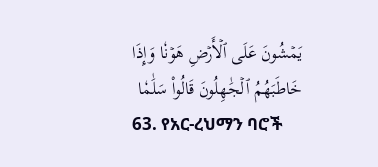يَمۡشُونَ عَلَى ٱلۡأَرۡضِ هَوۡنٗا وَإِذَا خَاطَبَهُمُ ٱلۡجَٰهِلُونَ قَالُواْ سَلَٰمٗا
63. የአር-ረህማን ባሮች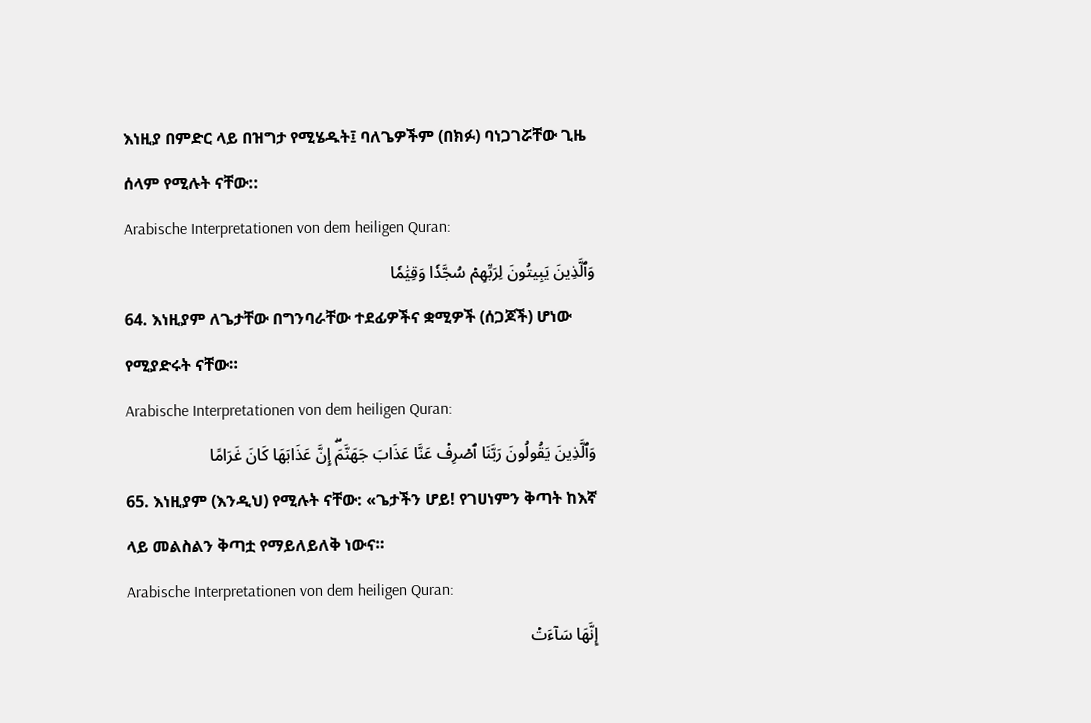እነዚያ በምድር ላይ በዝግታ የሚሄዱት፤ ባለጌዎችም (በክፉ) ባነጋገሯቸው ጊዜ ሰላም የሚሉት ናቸው::
Arabische Interpretationen von dem heiligen Quran:
وَٱلَّذِينَ يَبِيتُونَ لِرَبِّهِمۡ سُجَّدٗا وَقِيَٰمٗا
64. እነዚያም ለጌታቸው በግንባራቸው ተደፊዎችና ቋሚዎች (ሰጋጆች) ሆነው የሚያድሩት ናቸው።
Arabische Interpretationen von dem heiligen Quran:
وَٱلَّذِينَ يَقُولُونَ رَبَّنَا ٱصۡرِفۡ عَنَّا عَذَابَ جَهَنَّمَۖ إِنَّ عَذَابَهَا كَانَ غَرَامًا
65. እነዚያም (እንዲህ) የሚሉት ናቸው: «ጌታችን ሆይ! የገሀነምን ቅጣት ከእኛ ላይ መልስልን ቅጣቷ የማይለይለቅ ነውና።
Arabische Interpretationen von dem heiligen Quran:
إِنَّهَا سَآءَتۡ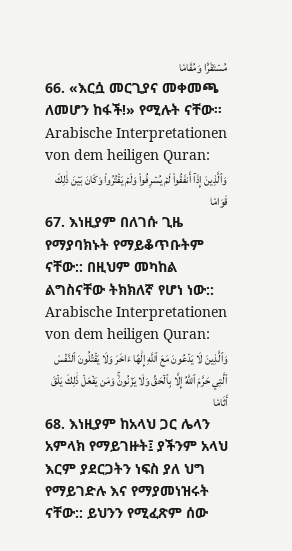مُسۡتَقَرّٗا وَمُقَامٗا
66. «እርሷ መርጊያና መቀመጫ ለመሆን ከፋች!» የሚሉት ናቸው።
Arabische Interpretationen von dem heiligen Quran:
وَٱلَّذِينَ إِذَآ أَنفَقُواْ لَمۡ يُسۡرِفُواْ وَلَمۡ يَقۡتُرُواْ وَكَانَ بَيۡنَ ذَٰلِكَ قَوَامٗا
67. እነዚያም በለገሱ ጊዜ የማያባክኑት የማይቆጥቡትም ናቸው:: በዚህም መካከል ልግስናቸው ትክክለኛ የሆነ ነው::
Arabische Interpretationen von dem heiligen Quran:
وَٱلَّذِينَ لَا يَدۡعُونَ مَعَ ٱللَّهِ إِلَٰهًا ءَاخَرَ وَلَا يَقۡتُلُونَ ٱلنَّفۡسَ ٱلَّتِي حَرَّمَ ٱللَّهُ إِلَّا بِٱلۡحَقِّ وَلَا يَزۡنُونَۚ وَمَن يَفۡعَلۡ ذَٰلِكَ يَلۡقَ أَثَامٗا
68. እነዚያም ከአላህ ጋር ሌላን አምላክ የማይገዙት፤ ያችንም አላህ እርም ያደርጋትን ነፍስ ያለ ህግ የማይገድሉ እና የማያመነዝሩት ናቸው:: ይህንን የሚፈጽም ሰው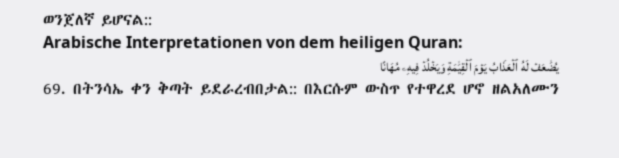ወንጀለኛ ይሆናል::
Arabische Interpretationen von dem heiligen Quran:
يُضَٰعَفۡ لَهُ ٱلۡعَذَابُ يَوۡمَ ٱلۡقِيَٰمَةِ وَيَخۡلُدۡ فِيهِۦ مُهَانًا
69. በትንሳኤ ቀን ቅጣት ይደራረብበታል:: በእርሱም ውስጥ የተዋረደ ሆኖ ዘልአለሙን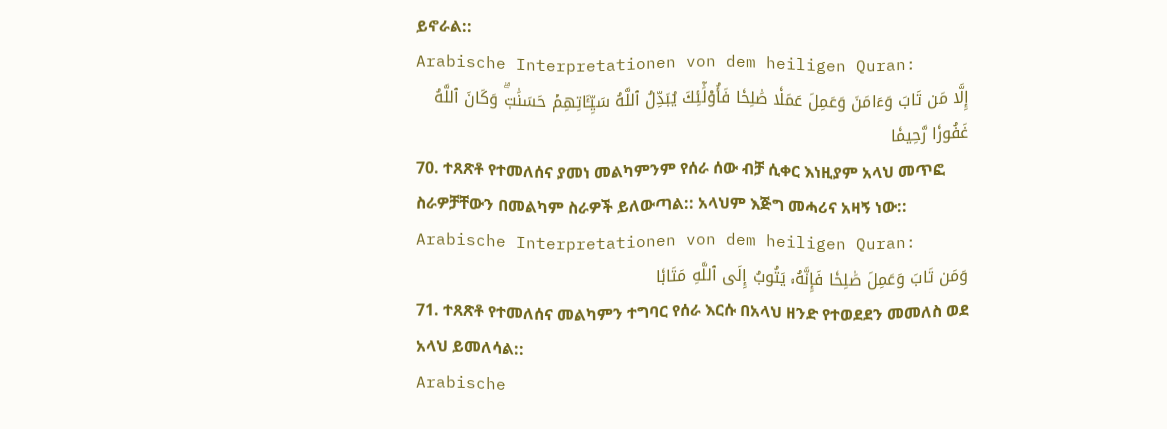ይኖራል::
Arabische Interpretationen von dem heiligen Quran:
إِلَّا مَن تَابَ وَءَامَنَ وَعَمِلَ عَمَلٗا صَٰلِحٗا فَأُوْلَٰٓئِكَ يُبَدِّلُ ٱللَّهُ سَيِّـَٔاتِهِمۡ حَسَنَٰتٖۗ وَكَانَ ٱللَّهُ غَفُورٗا رَّحِيمٗا
70. ተጸጽቶ የተመለሰና ያመነ መልካምንም የሰራ ሰው ብቻ ሲቀር እነዚያም አላህ መጥፎ ስራዎቻቸውን በመልካም ስራዎች ይለውጣል:: አላህም እጅግ መሓሪና አዛኝ ነው::
Arabische Interpretationen von dem heiligen Quran:
وَمَن تَابَ وَعَمِلَ صَٰلِحٗا فَإِنَّهُۥ يَتُوبُ إِلَى ٱللَّهِ مَتَابٗا
71. ተጸጽቶ የተመለሰና መልካምን ተግባር የሰራ እርሱ በአላህ ዘንድ የተወደደን መመለስ ወደ አላህ ይመለሳል::
Arabische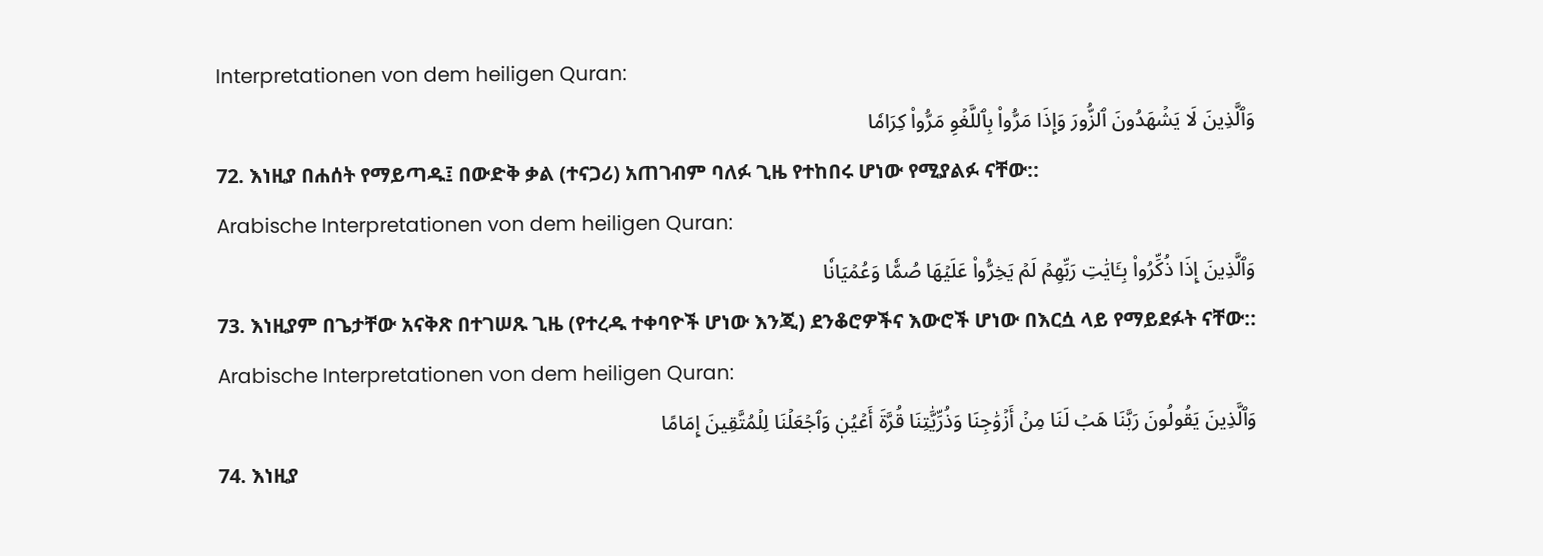Interpretationen von dem heiligen Quran:
وَٱلَّذِينَ لَا يَشۡهَدُونَ ٱلزُّورَ وَإِذَا مَرُّواْ بِٱللَّغۡوِ مَرُّواْ كِرَامٗا
72. እነዚያ በሐሰት የማይጣዱ፤ በውድቅ ቃል (ተናጋሪ) አጠገብም ባለፉ ጊዜ የተከበሩ ሆነው የሚያልፉ ናቸው::
Arabische Interpretationen von dem heiligen Quran:
وَٱلَّذِينَ إِذَا ذُكِّرُواْ بِـَٔايَٰتِ رَبِّهِمۡ لَمۡ يَخِرُّواْ عَلَيۡهَا صُمّٗا وَعُمۡيَانٗا
73. እነዚያም በጌታቸው አናቅጽ በተገሠጹ ጊዜ (የተረዱ ተቀባዮች ሆነው እንጂ) ደንቆሮዎችና እውሮች ሆነው በእርሷ ላይ የማይደፉት ናቸው::
Arabische Interpretationen von dem heiligen Quran:
وَٱلَّذِينَ يَقُولُونَ رَبَّنَا هَبۡ لَنَا مِنۡ أَزۡوَٰجِنَا وَذُرِّيَّٰتِنَا قُرَّةَ أَعۡيُنٖ وَٱجۡعَلۡنَا لِلۡمُتَّقِينَ إِمَامًا
74. እነዚያ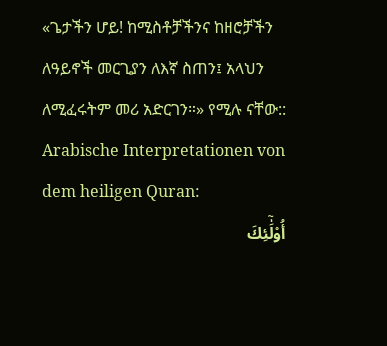«ጌታችን ሆይ! ከሚስቶቻችንና ከዘሮቻችን ለዓይኖች መርጊያን ለእኛ ስጠን፤ አላህን ለሚፈሩትም መሪ አድርገን።» የሚሉ ናቸው::
Arabische Interpretationen von dem heiligen Quran:
أُوْلَٰٓئِكَ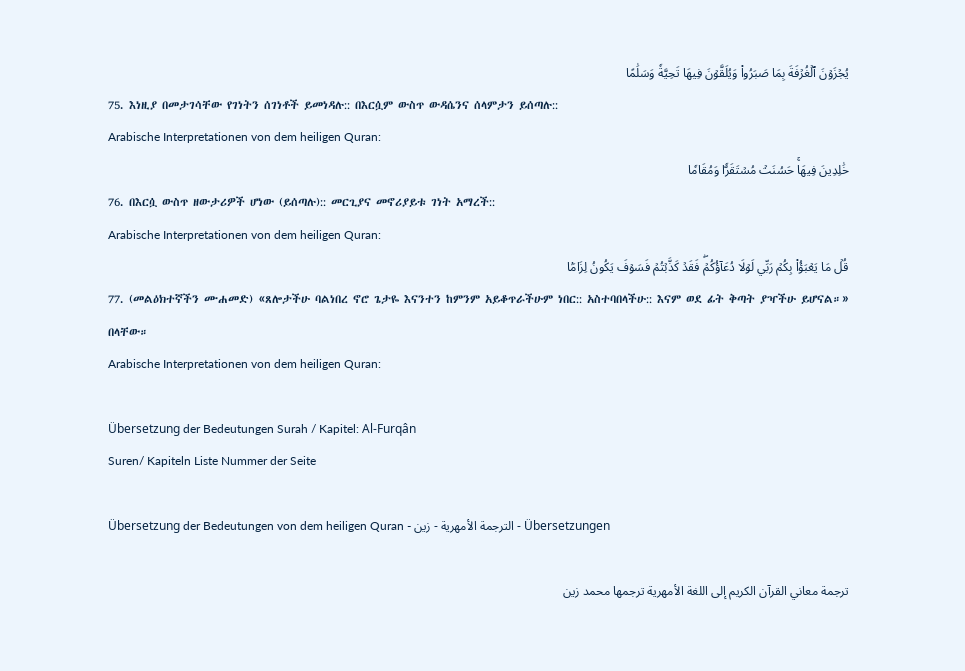يُجۡزَوۡنَ ٱلۡغُرۡفَةَ بِمَا صَبَرُواْ وَيُلَقَّوۡنَ فِيهَا تَحِيَّةٗ وَسَلَٰمًا
75. እነዚያ በመታገሳቸው የገነትን ሰገነቶች ይመነዳሉ:: በእርሷም ውስጥ ውዳሴንና ሰላምታን ይሰጣሉ::
Arabische Interpretationen von dem heiligen Quran:
خَٰلِدِينَ فِيهَاۚ حَسُنَتۡ مُسۡتَقَرّٗا وَمُقَامٗا
76. በእርሷ ውስጥ ዘውታሪዎች ሆነው (ይሰጣሉ):: መርጊያና መኖሪያይቱ ገነት አማረች::
Arabische Interpretationen von dem heiligen Quran:
قُلۡ مَا يَعۡبَؤُاْ بِكُمۡ رَبِّي لَوۡلَا دُعَآؤُكُمۡۖ فَقَدۡ كَذَّبۡتُمۡ فَسَوۡفَ يَكُونُ لِزَامَۢا
77. (መልዕክተኛችን ሙሐመድ) «ጸሎታችሁ ባልነበረ ኖሮ ጌታዬ እናንተን ከምንም አይቆጥራችሁም ነበር:: አስተባበላችሁ:: እናም ወደ ፊት ቅጣት ያዣችሁ ይሆናል።» በላቸው።
Arabische Interpretationen von dem heiligen Quran:

Übersetzung der Bedeutungen Surah / Kapitel: Al-Furqân
Suren/ Kapiteln Liste Nummer der Seite

Übersetzung der Bedeutungen von dem heiligen Quran - الترجمة الأمهرية - زين - Übersetzungen

ترجمة معاني القرآن الكريم إلى اللغة الأمهرية ترجمها محمد زين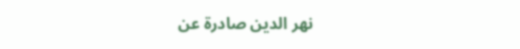نهر الدين صادرة عن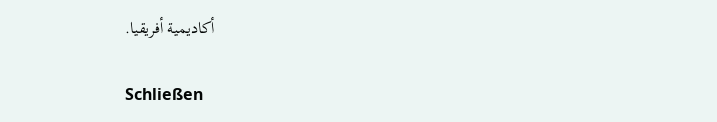أكاديمية أفريقيا.

Schließen